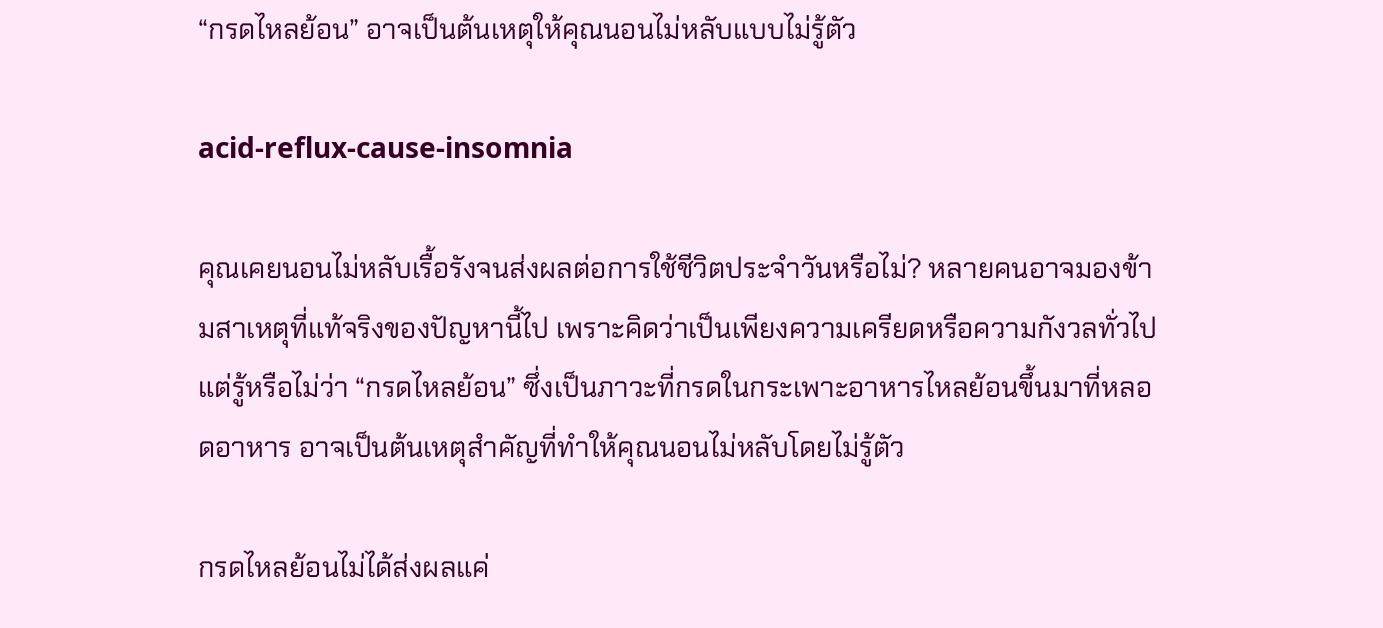“กรดไหลย้อน” อาจเป็นต้นเหตุให้คุณนอนไม่หลับแบบไม่รู้ตัว

acid-reflux-cause-insomnia

คุณเคยนอนไม่หลับเรื้อรังจนส่งผลต่อการใช้ชีวิตประจำวันหรือไม่? หลายคนอาจมองข้ามสาเหตุที่แท้จริงของปัญหานี้ไป เพราะคิดว่าเป็นเพียงความเครียดหรือความกังวลทั่วไป แต่รู้หรือไม่ว่า “กรดไหลย้อน” ซึ่งเป็นภาวะที่กรดในกระเพาะอาหารไหลย้อนขึ้นมาที่หลอดอาหาร อาจเป็นต้นเหตุสำคัญที่ทำให้คุณนอนไม่หลับโดยไม่รู้ตัว

กรดไหลย้อนไม่ได้ส่งผลแค่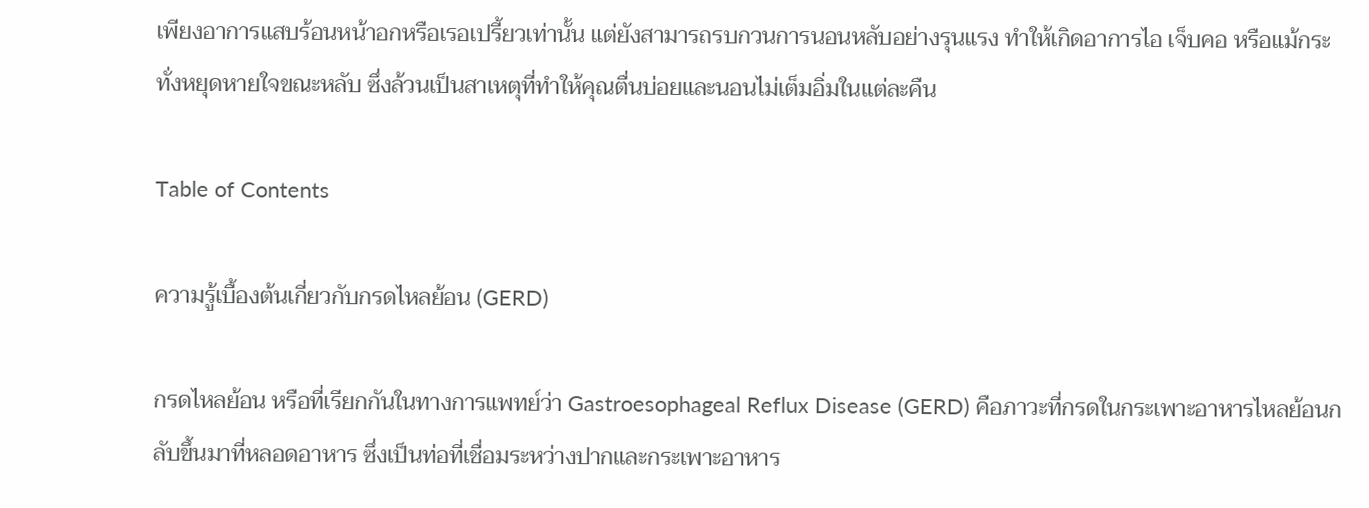เพียงอาการแสบร้อนหน้าอกหรือเรอเปรี้ยวเท่านั้น แต่ยังสามารถรบกวนการนอนหลับอย่างรุนแรง ทำให้เกิดอาการไอ เจ็บคอ หรือแม้กระทั่งหยุดหายใจขณะหลับ ซึ่งล้วนเป็นสาเหตุที่ทำให้คุณตื่นบ่อยและนอนไม่เต็มอิ่มในแต่ละคืน

Table of Contents

ความรู้เบื้องต้นเกี่ยวกับกรดไหลย้อน (GERD)

กรดไหลย้อน หรือที่เรียกกันในทางการแพทย์ว่า Gastroesophageal Reflux Disease (GERD) คือภาวะที่กรดในกระเพาะอาหารไหลย้อนกลับขึ้นมาที่หลอดอาหาร ซึ่งเป็นท่อที่เชื่อมระหว่างปากและกระเพาะอาหาร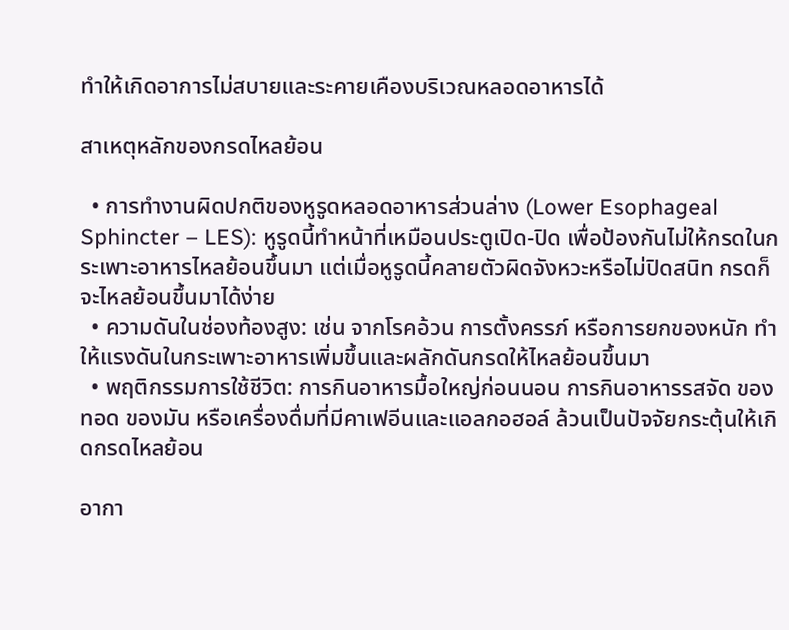ทำให้เกิดอาการไม่สบายและระคายเคืองบริเวณหลอดอาหารได้

สาเหตุหลักของกรดไหลย้อน

  • การทำงานผิดปกติของหูรูดหลอดอาหารส่วนล่าง (Lower Esophageal Sphincter – LES): หูรูดนี้ทำหน้าที่เหมือนประตูเปิด-ปิด เพื่อป้องกันไม่ให้กรดในกระเพาะอาหารไหลย้อนขึ้นมา แต่เมื่อหูรูดนี้คลายตัวผิดจังหวะหรือไม่ปิดสนิท กรดก็จะไหลย้อนขึ้นมาได้ง่าย
  • ความดันในช่องท้องสูง: เช่น จากโรคอ้วน การตั้งครรภ์ หรือการยกของหนัก ทำให้แรงดันในกระเพาะอาหารเพิ่มขึ้นและผลักดันกรดให้ไหลย้อนขึ้นมา
  • พฤติกรรมการใช้ชีวิต: การกินอาหารมื้อใหญ่ก่อนนอน การกินอาหารรสจัด ของทอด ของมัน หรือเครื่องดื่มที่มีคาเฟอีนและแอลกอฮอล์ ล้วนเป็นปัจจัยกระตุ้นให้เกิดกรดไหลย้อน

อากา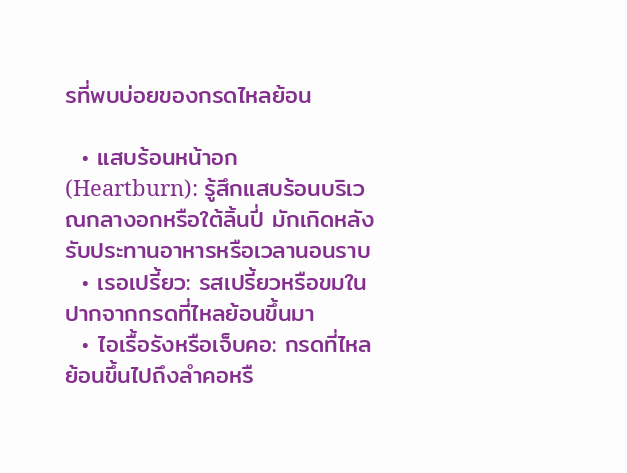รที่พบบ่อยของกรดไหลย้อน

  • แสบร้อนหน้าอก (Heartburn): รู้สึกแสบร้อนบริเวณกลางอกหรือใต้ลิ้นปี่ มักเกิดหลังรับประทานอาหารหรือเวลานอนราบ
  • เรอเปรี้ยว: รสเปรี้ยวหรือขมในปากจากกรดที่ไหลย้อนขึ้นมา
  • ไอเรื้อรังหรือเจ็บคอ: กรดที่ไหลย้อนขึ้นไปถึงลำคอหรื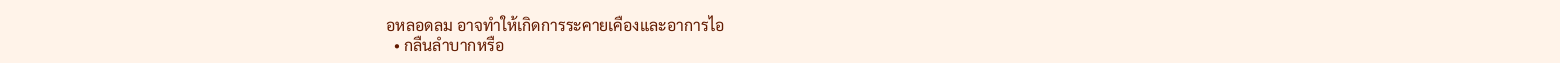อหลอดลม อาจทำให้เกิดการระคายเคืองและอาการไอ
  • กลืนลำบากหรือ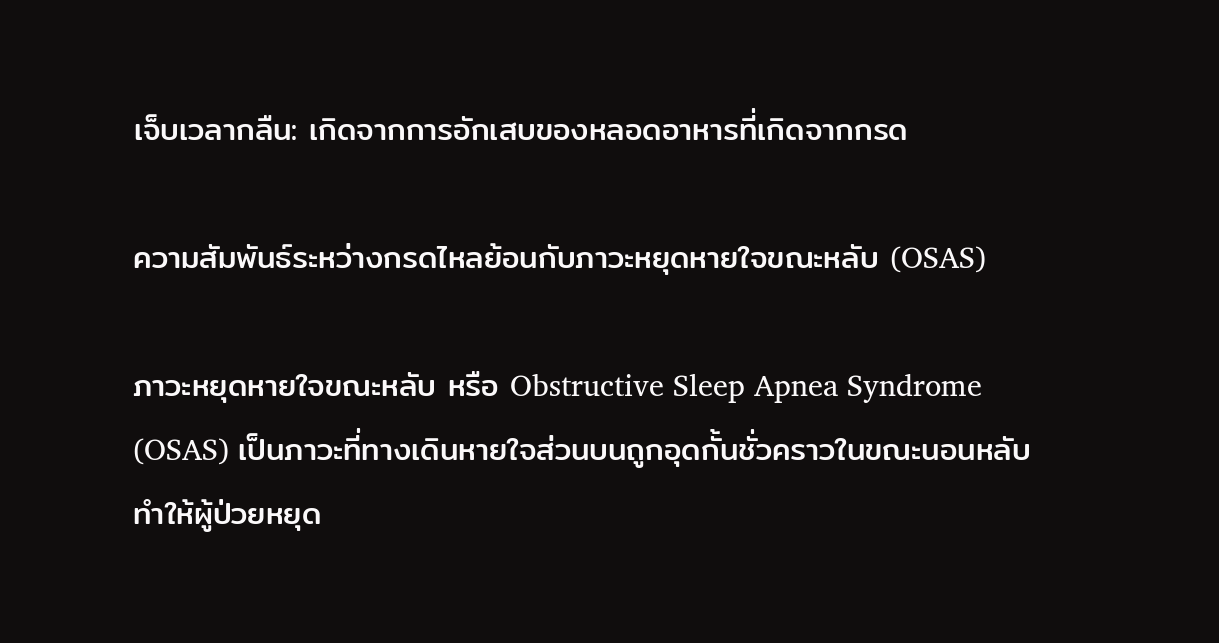เจ็บเวลากลืน: เกิดจากการอักเสบของหลอดอาหารที่เกิดจากกรด

ความสัมพันธ์ระหว่างกรดไหลย้อนกับภาวะหยุดหายใจขณะหลับ (OSAS)

ภาวะหยุดหายใจขณะหลับ หรือ Obstructive Sleep Apnea Syndrome (OSAS) เป็นภาวะที่ทางเดินหายใจส่วนบนถูกอุดกั้นชั่วคราวในขณะนอนหลับ ทำให้ผู้ป่วยหยุด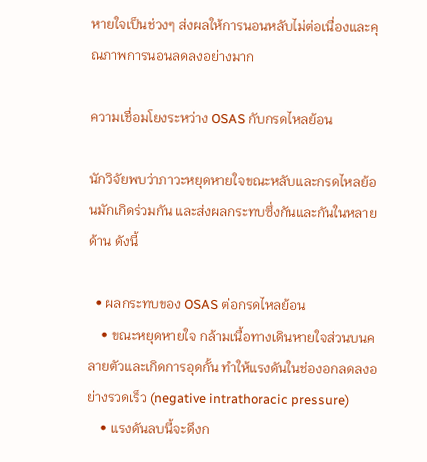หายใจเป็นช่วงๆ ส่งผลให้การนอนหลับไม่ต่อเนื่องและคุณภาพการนอนลดลงอย่างมาก

ความเชื่อมโยงระหว่าง OSAS กับกรดไหลย้อน

นักวิจัยพบว่าภาวะหยุดหายใจขณะหลับและกรดไหลย้อนมักเกิดร่วมกัน และส่งผลกระทบซึ่งกันและกันในหลายด้าน ดังนี้

  • ผลกระทบของ OSAS ต่อกรดไหลย้อน
    • ขณะหยุดหายใจ กล้ามเนื้อทางเดินหายใจส่วนบนคลายตัวและเกิดการอุดกั้น ทำให้แรงดันในช่องอกลดลงอย่างรวดเร็ว (negative intrathoracic pressure)
    • แรงดันลบนี้จะดึงก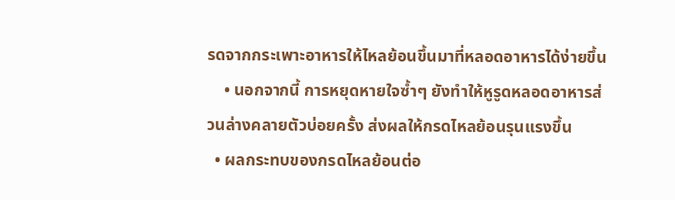รดจากกระเพาะอาหารให้ไหลย้อนขึ้นมาที่หลอดอาหารได้ง่ายขึ้น
    • นอกจากนี้ การหยุดหายใจซ้ำๆ ยังทำให้หูรูดหลอดอาหารส่วนล่างคลายตัวบ่อยครั้ง ส่งผลให้กรดไหลย้อนรุนแรงขึ้น
  • ผลกระทบของกรดไหลย้อนต่อ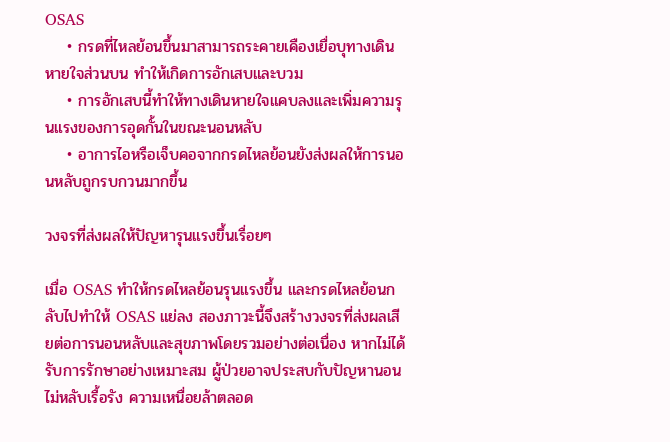OSAS
    • กรดที่ไหลย้อนขึ้นมาสามารถระคายเคืองเยื่อบุทางเดินหายใจส่วนบน ทำให้เกิดการอักเสบและบวม
    • การอักเสบนี้ทำให้ทางเดินหายใจแคบลงและเพิ่มความรุนแรงของการอุดกั้นในขณะนอนหลับ
    • อาการไอหรือเจ็บคอจากกรดไหลย้อนยังส่งผลให้การนอนหลับถูกรบกวนมากขึ้น

วงจรที่ส่งผลให้ปัญหารุนแรงขึ้นเรื่อยๆ

เมื่อ OSAS ทำให้กรดไหลย้อนรุนแรงขึ้น และกรดไหลย้อนกลับไปทำให้ OSAS แย่ลง สองภาวะนี้จึงสร้างวงจรที่ส่งผลเสียต่อการนอนหลับและสุขภาพโดยรวมอย่างต่อเนื่อง หากไม่ได้รับการรักษาอย่างเหมาะสม ผู้ป่วยอาจประสบกับปัญหานอนไม่หลับเรื้อรัง ความเหนื่อยล้าตลอด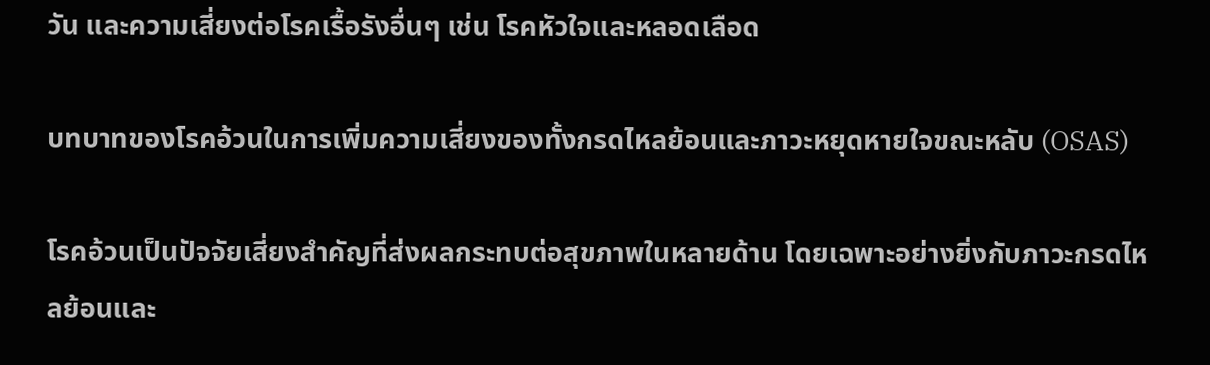วัน และความเสี่ยงต่อโรคเรื้อรังอื่นๆ เช่น โรคหัวใจและหลอดเลือด

บทบาทของโรคอ้วนในการเพิ่มความเสี่ยงของทั้งกรดไหลย้อนและภาวะหยุดหายใจขณะหลับ (OSAS)

โรคอ้วนเป็นปัจจัยเสี่ยงสำคัญที่ส่งผลกระทบต่อสุขภาพในหลายด้าน โดยเฉพาะอย่างยิ่งกับภาวะกรดไหลย้อนและ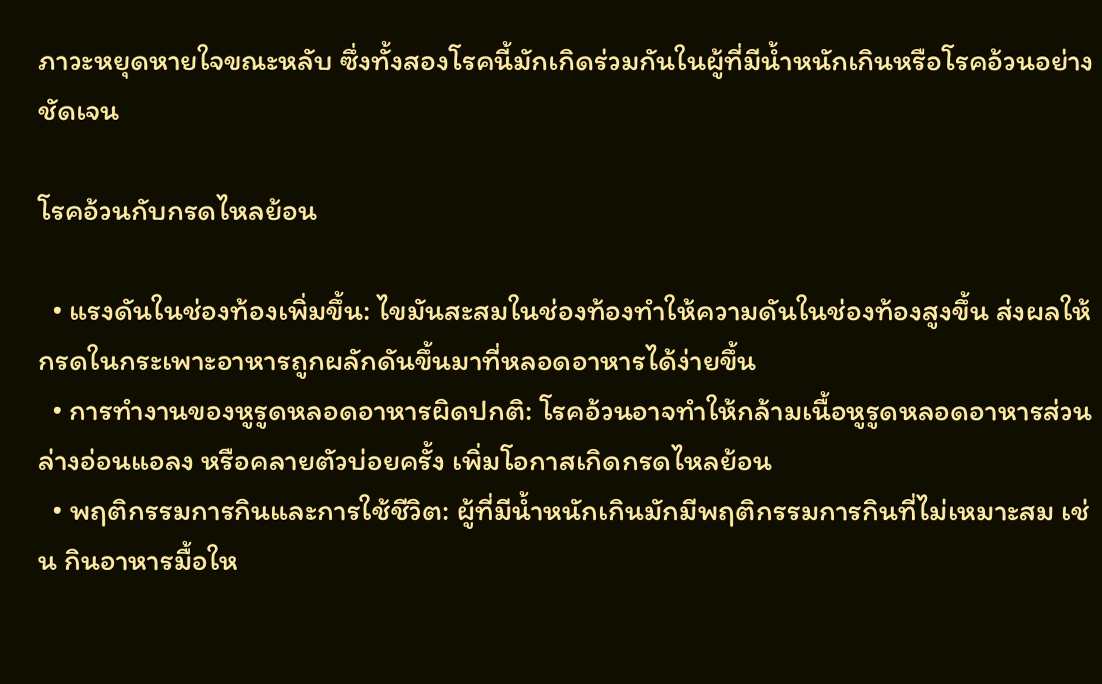ภาวะหยุดหายใจขณะหลับ ซึ่งทั้งสองโรคนี้มักเกิดร่วมกันในผู้ที่มีน้ำหนักเกินหรือโรคอ้วนอย่างชัดเจน

โรคอ้วนกับกรดไหลย้อน

  • แรงดันในช่องท้องเพิ่มขึ้น: ไขมันสะสมในช่องท้องทำให้ความดันในช่องท้องสูงขึ้น ส่งผลให้กรดในกระเพาะอาหารถูกผลักดันขึ้นมาที่หลอดอาหารได้ง่ายขึ้น
  • การทำงานของหูรูดหลอดอาหารผิดปกติ: โรคอ้วนอาจทำให้กล้ามเนื้อหูรูดหลอดอาหารส่วนล่างอ่อนแอลง หรือคลายตัวบ่อยครั้ง เพิ่มโอกาสเกิดกรดไหลย้อน
  • พฤติกรรมการกินและการใช้ชีวิต: ผู้ที่มีน้ำหนักเกินมักมีพฤติกรรมการกินที่ไม่เหมาะสม เช่น กินอาหารมื้อให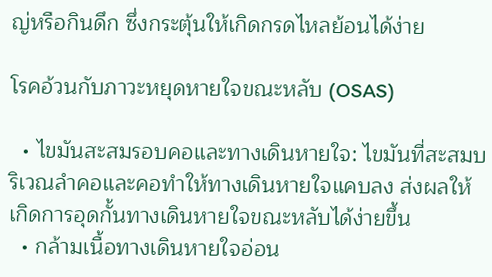ญ่หรือกินดึก ซึ่งกระตุ้นให้เกิดกรดไหลย้อนได้ง่าย

โรคอ้วนกับภาวะหยุดหายใจขณะหลับ (OSAS)

  • ไขมันสะสมรอบคอและทางเดินหายใจ: ไขมันที่สะสมบริเวณลำคอและคอทำให้ทางเดินหายใจแคบลง ส่งผลให้เกิดการอุดกั้นทางเดินหายใจขณะหลับได้ง่ายขึ้น
  • กล้ามเนื้อทางเดินหายใจอ่อน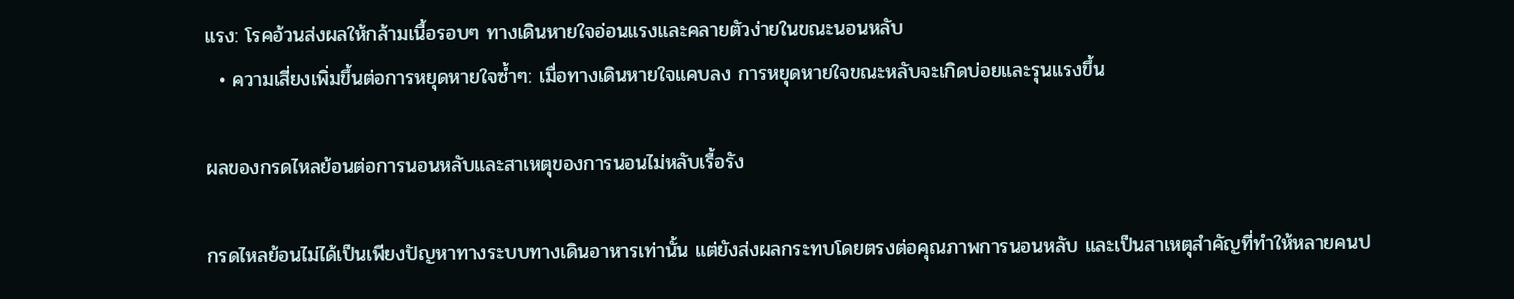แรง: โรคอ้วนส่งผลให้กล้ามเนื้อรอบๆ ทางเดินหายใจอ่อนแรงและคลายตัวง่ายในขณะนอนหลับ
  • ความเสี่ยงเพิ่มขึ้นต่อการหยุดหายใจซ้ำๆ: เมื่อทางเดินหายใจแคบลง การหยุดหายใจขณะหลับจะเกิดบ่อยและรุนแรงขึ้น

ผลของกรดไหลย้อนต่อการนอนหลับและสาเหตุของการนอนไม่หลับเรื้อรัง

กรดไหลย้อนไม่ได้เป็นเพียงปัญหาทางระบบทางเดินอาหารเท่านั้น แต่ยังส่งผลกระทบโดยตรงต่อคุณภาพการนอนหลับ และเป็นสาเหตุสำคัญที่ทำให้หลายคนป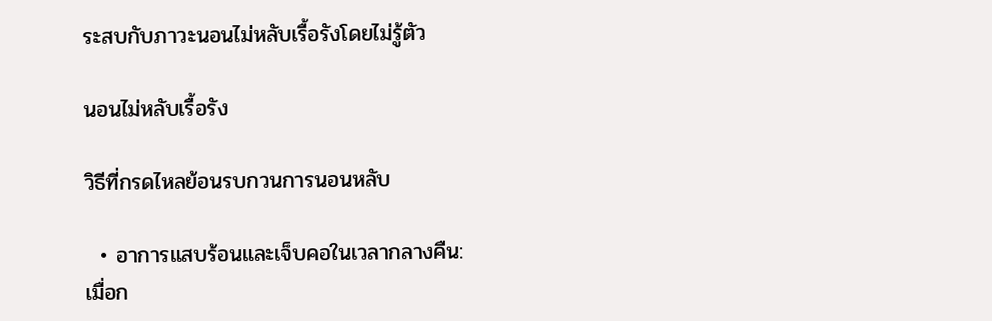ระสบกับภาวะนอนไม่หลับเรื้อรังโดยไม่รู้ตัว

นอนไม่หลับเรื้อรัง

วิธีที่กรดไหลย้อนรบกวนการนอนหลับ

  • อาการแสบร้อนและเจ็บคอในเวลากลางคืน: เมื่อก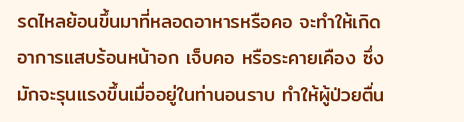รดไหลย้อนขึ้นมาที่หลอดอาหารหรือคอ จะทำให้เกิดอาการแสบร้อนหน้าอก เจ็บคอ หรือระคายเคือง ซึ่งมักจะรุนแรงขึ้นเมื่ออยู่ในท่านอนราบ ทำให้ผู้ป่วยตื่น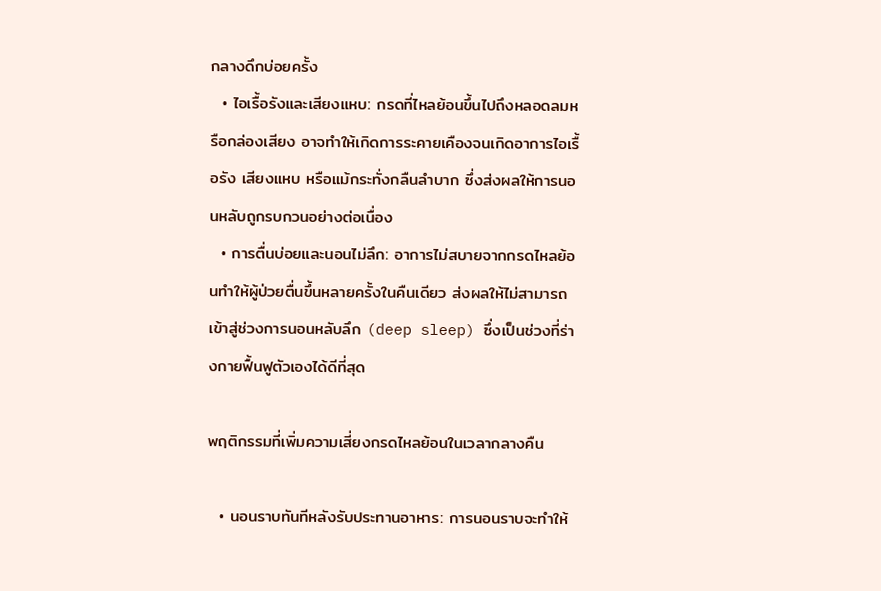กลางดึกบ่อยครั้ง
  • ไอเรื้อรังและเสียงแหบ: กรดที่ไหลย้อนขึ้นไปถึงหลอดลมหรือกล่องเสียง อาจทำให้เกิดการระคายเคืองจนเกิดอาการไอเรื้อรัง เสียงแหบ หรือแม้กระทั่งกลืนลำบาก ซึ่งส่งผลให้การนอนหลับถูกรบกวนอย่างต่อเนื่อง
  • การตื่นบ่อยและนอนไม่ลึก: อาการไม่สบายจากกรดไหลย้อนทำให้ผู้ป่วยตื่นขึ้นหลายครั้งในคืนเดียว ส่งผลให้ไม่สามารถเข้าสู่ช่วงการนอนหลับลึก (deep sleep) ซึ่งเป็นช่วงที่ร่างกายฟื้นฟูตัวเองได้ดีที่สุด

พฤติกรรมที่เพิ่มความเสี่ยงกรดไหลย้อนในเวลากลางคืน

  • นอนราบทันทีหลังรับประทานอาหาร: การนอนราบจะทำให้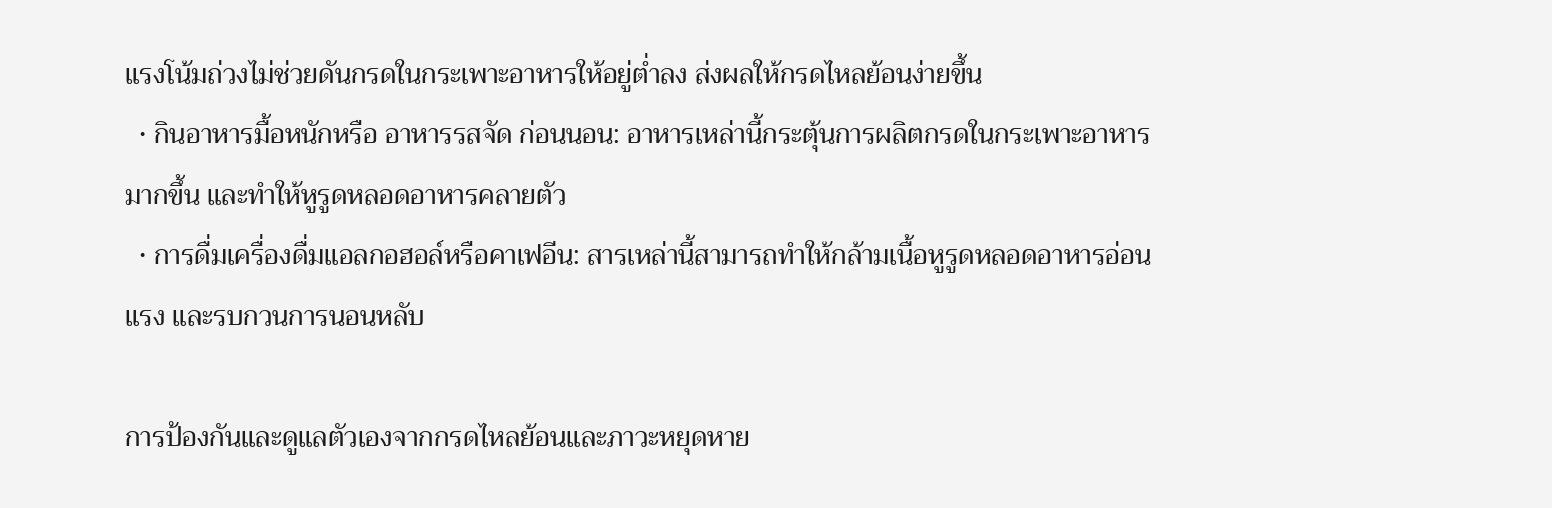แรงโน้มถ่วงไม่ช่วยดันกรดในกระเพาะอาหารให้อยู่ต่ำลง ส่งผลให้กรดไหลย้อนง่ายขึ้น
  • กินอาหารมื้อหนักหรือ อาหารรสจัด ก่อนนอน: อาหารเหล่านี้กระตุ้นการผลิตกรดในกระเพาะอาหารมากขึ้น และทำให้หูรูดหลอดอาหารคลายตัว
  • การดื่มเครื่องดื่มแอลกอฮอล์หรือคาเฟอีน: สารเหล่านี้สามารถทำให้กล้ามเนื้อหูรูดหลอดอาหารอ่อนแรง และรบกวนการนอนหลับ

การป้องกันและดูแลตัวเองจากกรดไหลย้อนและภาวะหยุดหาย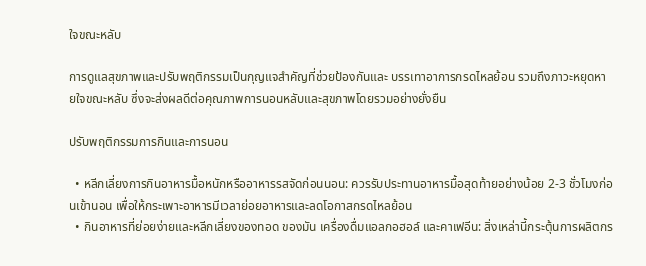ใจขณะหลับ

การดูแลสุขภาพและปรับพฤติกรรมเป็นกุญแจสำคัญที่ช่วยป้องกันและ บรรเทาอาการกรดไหลย้อน รวมถึงภาวะหยุดหายใจขณะหลับ ซึ่งจะส่งผลดีต่อคุณภาพการนอนหลับและสุขภาพโดยรวมอย่างยั่งยืน

ปรับพฤติกรรมการกินและการนอน

  • หลีกเลี่ยงการกินอาหารมื้อหนักหรืออาหารรสจัดก่อนนอน: ควรรับประทานอาหารมื้อสุดท้ายอย่างน้อย 2-3 ชั่วโมงก่อนเข้านอน เพื่อให้กระเพาะอาหารมีเวลาย่อยอาหารและลดโอกาสกรดไหลย้อน
  • กินอาหารที่ย่อยง่ายและหลีกเลี่ยงของทอด ของมัน เครื่องดื่มแอลกอฮอล์ และคาเฟอีน: สิ่งเหล่านี้กระตุ้นการผลิตกร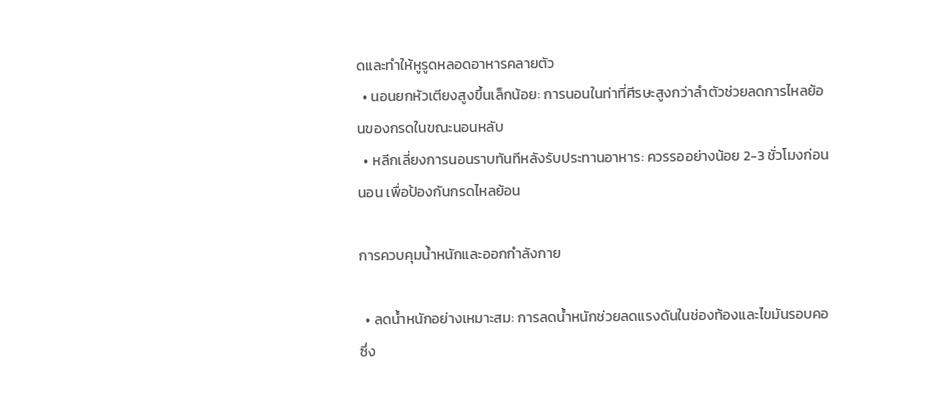ดและทำให้หูรูดหลอดอาหารคลายตัว
  • นอนยกหัวเตียงสูงขึ้นเล็กน้อย: การนอนในท่าที่ศีรษะสูงกว่าลำตัวช่วยลดการไหลย้อนของกรดในขณะนอนหลับ
  • หลีกเลี่ยงการนอนราบทันทีหลังรับประทานอาหาร: ควรรออย่างน้อย 2-3 ชั่วโมงก่อนนอน เพื่อป้องกันกรดไหลย้อน

การควบคุมน้ำหนักและออกกำลังกาย

  • ลดน้ำหนักอย่างเหมาะสม: การลดน้ำหนักช่วยลดแรงดันในช่องท้องและไขมันรอบคอ ซึ่ง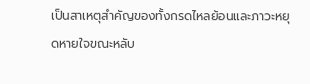เป็นสาเหตุสำคัญของทั้งกรดไหลย้อนและภาวะหยุดหายใจขณะหลับ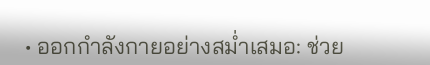• ออกกำลังกายอย่างสม่ำเสมอ: ช่วย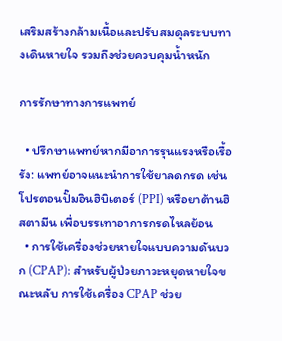เสริมสร้างกล้ามเนื้อและปรับสมดุลระบบทางเดินหายใจ รวมถึงช่วยควบคุมน้ำหนัก

การรักษาทางการแพทย์

  • ปรึกษาแพทย์หากมีอาการรุนแรงหรือเรื้อรัง: แพทย์อาจแนะนำการใช้ยาลดกรด เช่น โปรตอนปั๊มอินฮิบิเตอร์ (PPI) หรือยาต้านฮิสตามีน เพื่อบรรเทาอาการกรดไหลย้อน
  • การใช้เครื่องช่วยหายใจแบบความดันบวก (CPAP): สำหรับผู้ป่วยภาวะหยุดหายใจขณะหลับ การใช้เครื่อง CPAP ช่วย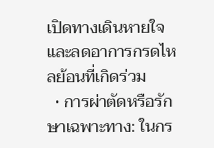เปิดทางเดินหายใจและลดอาการกรดไหลย้อนที่เกิดร่วม
  • การผ่าตัดหรือรักษาเฉพาะทาง: ในกร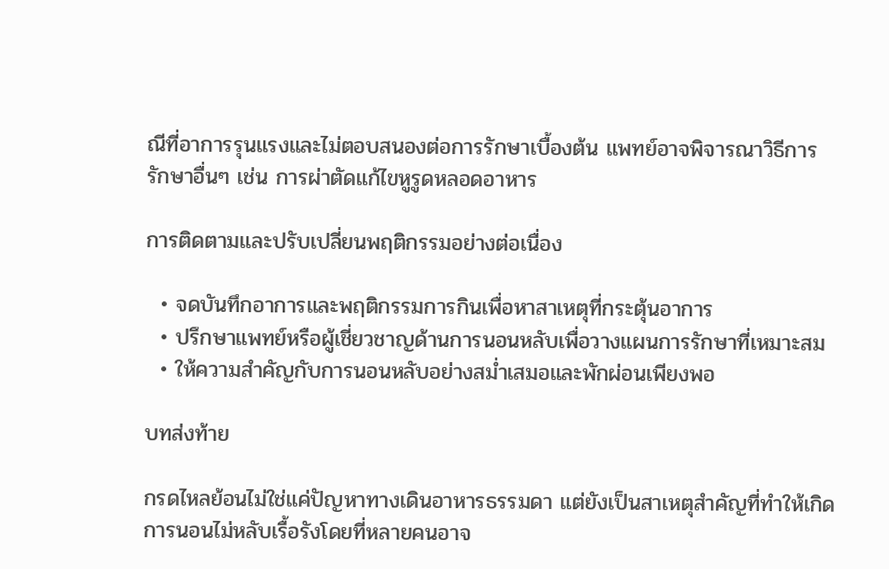ณีที่อาการรุนแรงและไม่ตอบสนองต่อการรักษาเบื้องต้น แพทย์อาจพิจารณาวิธีการรักษาอื่นๆ เช่น การผ่าตัดแก้ไขหูรูดหลอดอาหาร

การติดตามและปรับเปลี่ยนพฤติกรรมอย่างต่อเนื่อง

  • จดบันทึกอาการและพฤติกรรมการกินเพื่อหาสาเหตุที่กระตุ้นอาการ
  • ปรึกษาแพทย์หรือผู้เชี่ยวชาญด้านการนอนหลับเพื่อวางแผนการรักษาที่เหมาะสม
  • ให้ความสำคัญกับการนอนหลับอย่างสม่ำเสมอและพักผ่อนเพียงพอ

บทส่งท้าย

กรดไหลย้อนไม่ใช่แค่ปัญหาทางเดินอาหารธรรมดา แต่ยังเป็นสาเหตุสำคัญที่ทำให้เกิดการนอนไม่หลับเรื้อรังโดยที่หลายคนอาจ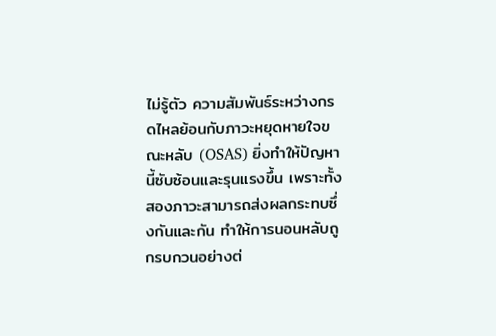ไม่รู้ตัว ความสัมพันธ์ระหว่างกรดไหลย้อนกับภาวะหยุดหายใจขณะหลับ (OSAS) ยิ่งทำให้ปัญหานี้ซับซ้อนและรุนแรงขึ้น เพราะทั้งสองภาวะสามารถส่งผลกระทบซึ่งกันและกัน ทำให้การนอนหลับถูกรบกวนอย่างต่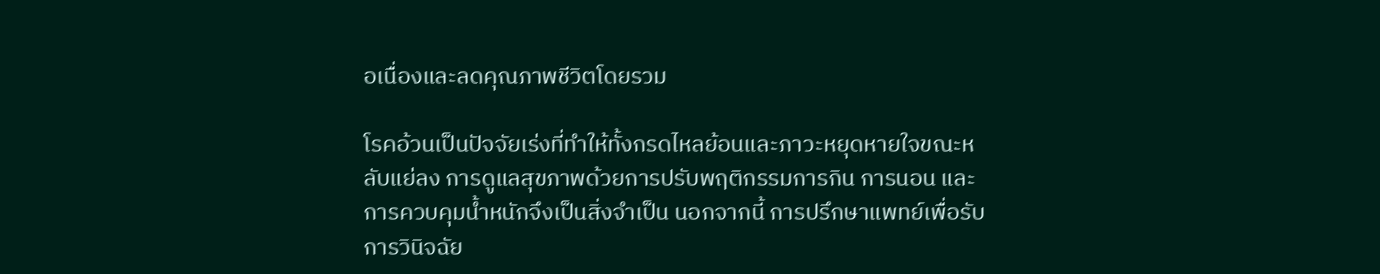อเนื่องและลดคุณภาพชีวิตโดยรวม

โรคอ้วนเป็นปัจจัยเร่งที่ทำให้ทั้งกรดไหลย้อนและภาวะหยุดหายใจขณะหลับแย่ลง การดูแลสุขภาพด้วยการปรับพฤติกรรมการกิน การนอน และการควบคุมน้ำหนักจึงเป็นสิ่งจำเป็น นอกจากนี้ การปรึกษาแพทย์เพื่อรับการวินิจฉัย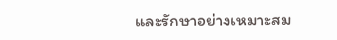และรักษาอย่างเหมาะสม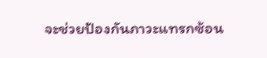จะช่วยป้องกันภาวะแทรกซ้อน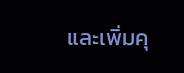และเพิ่มคุ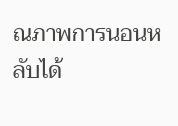ณภาพการนอนหลับได้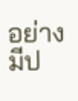อย่างมีป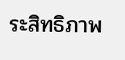ระสิทธิภาพ